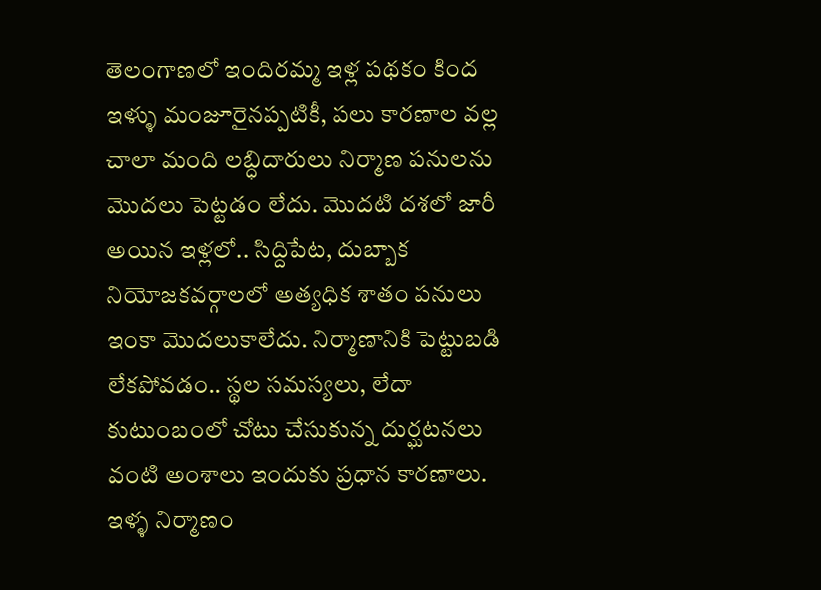తెలంగాణలో ఇందిరమ్మ ఇళ్ల పథకం కింద ఇళ్ళు మంజూరైనప్పటికీ, పలు కారణాల వల్ల చాలా మంది లబ్ధిదారులు నిర్మాణ పనులను మొదలు పెట్టడం లేదు. మొదటి దశలో జారీ అయిన ఇళ్లలో.. సిద్దిపేట, దుబ్బాక నియోజకవర్గాలలో అత్యధిక శాతం పనులు ఇంకా మొదలుకాలేదు. నిర్మాణానికి పెట్టుబడి లేకపోవడం.. స్థల సమస్యలు, లేదా కుటుంబంలో చోటు చేసుకున్న దుర్ఘటనలు వంటి అంశాలు ఇందుకు ప్రధాన కారణాలు. ఇళ్ళ నిర్మాణం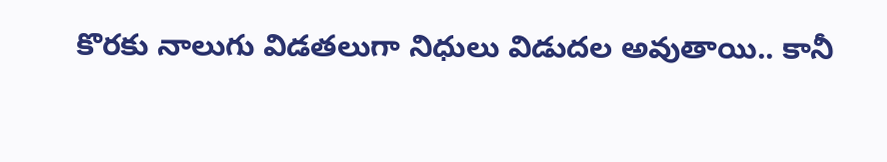కొరకు నాలుగు విడతలుగా నిధులు విడుదల అవుతాయి.. కానీ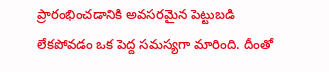ప్రారంభించడానికి అవసరమైన పెట్టుబడి లేకపోవడం ఒక పెద్ద సమస్యగా మారింది. దీంతో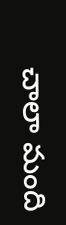చాలా మంది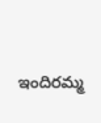ఇందిరమ్మ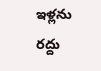ఇళ్లను రద్దు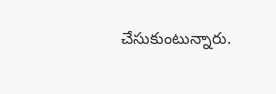చేసుకుంటున్నారు.